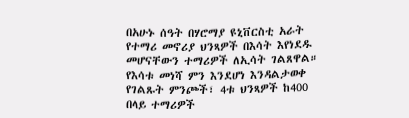በአሁኑ ሰዓት በሃሮማያ ዩኒቨርስቲ አራት የተማሪ መኖሪያ ህንጻዎች በእሳት እየነደዱ መሆናቸውን ተማሪዎች ለኢሳት ገልጸዋል። የእሳቱ መነሻ ምን እንደሆነ እንዳልታወቀ የገልጹት ምንጮች፣ 4ቱ ህንጻዎች ከ400 በላይ ተማሪዎች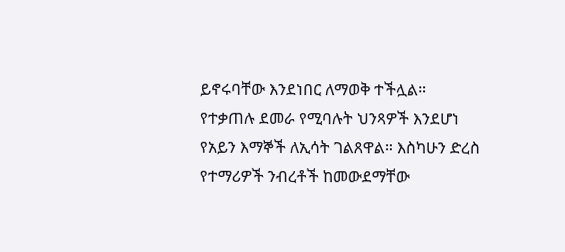ይኖሩባቸው እንደነበር ለማወቅ ተችሏል። የተቃጠሉ ደመራ የሚባሉት ህንጻዎች እንደሆነ የአይን እማኞች ለኢሳት ገልጸዋል። እስካሁን ድረስ የተማሪዎች ንብረቶች ከመውደማቸው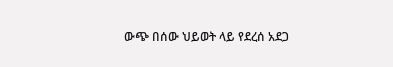ውጭ በሰው ህይወት ላይ የደረሰ አደጋ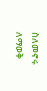ስለመኖሩ ለማወቅ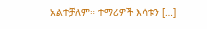አልተቻለም። ተማሪዎች እሳቱን […]